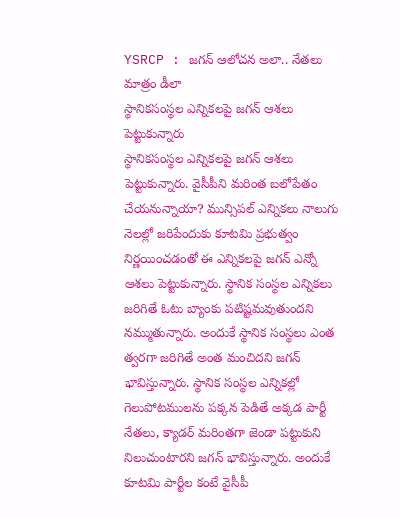YSRCP : జగన్ ఆలోచన అలా.. నేతలు మాత్రం డీలా
స్థానికసంస్థల ఎన్నికలపై జగన్ ఆశలు పెట్టుకున్నారు
స్థానికసంస్థల ఎన్నికలపై జగన్ ఆశలు పెట్టుకున్నారు. వైసీపీని మరింత బలోపేతం చేయనున్నాయా? మున్సిపల్ ఎన్నికలు నాలుగు నెలల్లో జరిపేందుకు కూటమి ప్రభుత్వం నిర్ణయించడంతో ఈ ఎన్నికలపై జగన్ ఎన్నో ఆశలు పెట్టుకున్నారు. స్థానిక సంస్థల ఎన్నికలు జరిగితే ఓటు బ్యాంకు పటిష్టమవుతుందని నమ్ముతున్నారు. అందుకే స్థానిక సంస్థలు ఎంత త్వరగా జరిగితే అంత మంచిదని జగన్ భావిస్తున్నారు. స్థానిక సంస్థల ఎన్నికల్లో గెలుపోటములను పక్కన పెడితే అక్కడ పార్టీ నేతలు, క్యాడర్ మరింతగా జెండా పట్టుకుని నిలుచుంటారని జగన్ భావిస్తున్నారు. అందుకే కూటమి పార్టీల కంటే వైసీపీ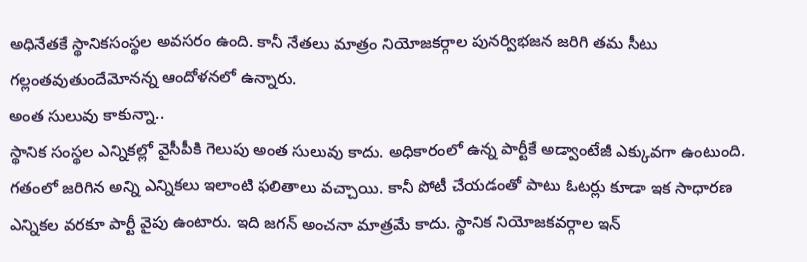అధినేతకే స్థానికసంస్థల అవసరం ఉంది. కానీ నేతలు మాత్రం నియోజకర్గాల పునర్విభజన జరిగి తమ సీటు గల్లంతవుతుందేమోనన్న ఆందోళనలో ఉన్నారు.
అంత సులువు కాకున్నా..
స్థానిక సంస్థల ఎన్నికల్లో వైసీపీకి గెలుపు అంత సులువు కాదు. అధికారంలో ఉన్న పార్టీకే అడ్వాంటేజీ ఎక్కువగా ఉంటుంది. గతంలో జరిగిన అన్ని ఎన్నికలు ఇలాంటి ఫలితాలు వచ్చాయి. కానీ పోటీ చేయడంతో పాటు ఓటర్లు కూడా ఇక సాధారణ ఎన్నికల వరకూ పార్టీ వైపు ఉంటారు. ఇది జగన్ అంచనా మాత్రమే కాదు. స్థానిక నియోజకవర్గాల ఇన్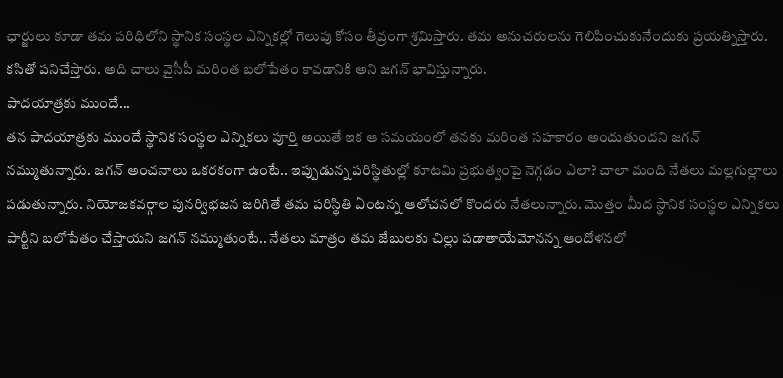ఛార్జులు కూడా తమ పరిధిలోని స్థానిక సంస్థల ఎన్నికల్లో గెలుపు కోసం తీవ్రంగా శ్రమిస్తారు. తమ అనుచరులను గెలిపించుకునేందుకు ప్రయత్నిస్తారు. కసితో పనిచేస్తారు. అది చాలు వైసీపీ మరింత బలోపేతం కావడానికి అని జగన్ భావిస్తున్నారు.
పాదయాత్రకు ముందే...
తన పాదయాత్రకు ముందే స్థానిక సంస్థల ఎన్నికలు పూర్తి అయితే ఇక ఆ సమయంలో తనకు మరింత సహకారం అందుతుందని జగన్ నమ్ముతున్నారు. జగన్ అంచనాలు ఒకరకంగా ఉంటే.. ఇప్పుడున్న పరిస్థితుల్లో కూటమి ప్రభుత్వంపై నెగ్గడం ఎలా? చాలా మంది నేతలు మల్లగుల్లాలు పడుతున్నారు. నియోజకవర్గాల పునర్విభజన జరిగితే తమ పరిస్థితి ఏంటన్న ఆలోచనలో కొందరు నేతలున్నారు. మొత్తం మీద స్థానిక సంస్థల ఎన్నికలు పార్టీని బలోపేతం చేస్తాయని జగన్ నమ్ముతుంటే.. నేతలు మాత్రం తమ జేబులకు చిల్లు పడాతాయేమోనన్న ఆందోళనలో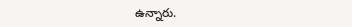ఉన్నారు.